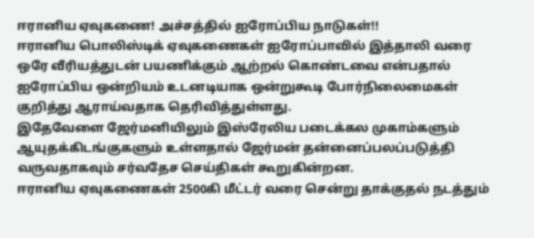ஈரானிய ஏவுகணை! அச்சத்தில் ஐரோப்பிய நாடுகள்!!
ஈரானிய பொலிஸ்டிக் ஏவுகணைகள் ஐரோப்பாவில் இத்தாலி வரை ஒரே வீரியத்துடன் பயணிக்கும் ஆற்றல் கொண்டவை என்பதால் ஐரோப்பிய ஒன்றியம் உடனடியாக ஒன்றுகூடி போர்நிலைமைகள் குறித்து ஆராய்வதாக தெரிவித்துள்ளது.
இதேவேளை ஜேர்மனியிலும் இஸ்ரேலிய படைக்கல முகாம்களும் ஆயுதக்கிடங்குகளும் உள்ளதால் ஜேர்மன் தன்னைப்பலப்படுத்தி வருவதாகவும் சர்வதேச செய்திகள் கூறுகின்றன.
ஈரானிய ஏவுகணைகள் 2500கி மீட்டர் வரை சென்று தாக்குதல் நடத்தும்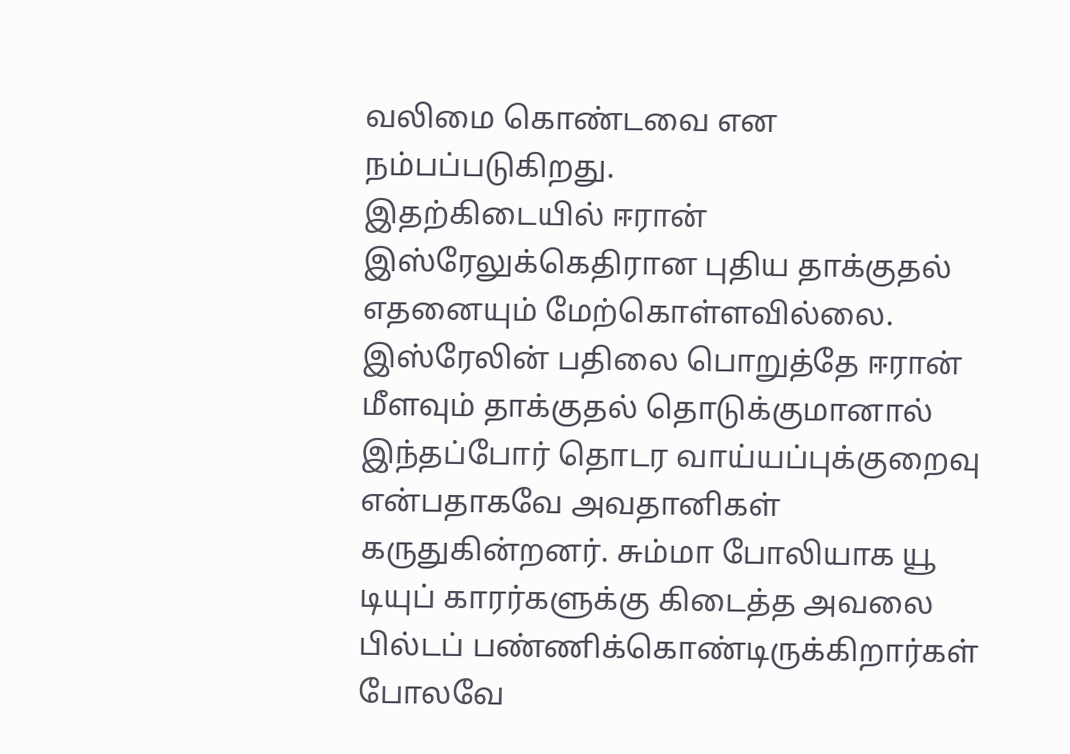வலிமை கொண்டவை என நம்பப்படுகிறது.
இதற்கிடையில் ஈரான் இஸ்ரேலுக்கெதிரான புதிய தாக்குதல் எதனையும் மேற்கொள்ளவில்லை. இஸ்ரேலின் பதிலை பொறுத்தே ஈரான் மீளவும் தாக்குதல் தொடுக்குமானால் இந்தப்போர் தொடர வாய்யப்புக்குறைவு என்பதாகவே அவதானிகள் கருதுகின்றனர். சும்மா போலியாக யூ டியுப் காரர்களுக்கு கிடைத்த அவலை பில்டப் பண்ணிக்கொண்டிருக்கிறார்கள் போலவே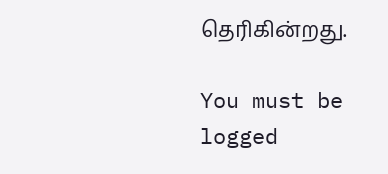தெரிகின்றது.

You must be logged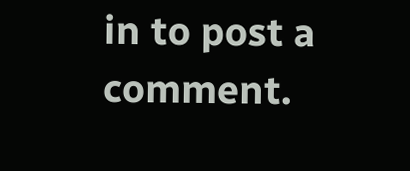in to post a comment.